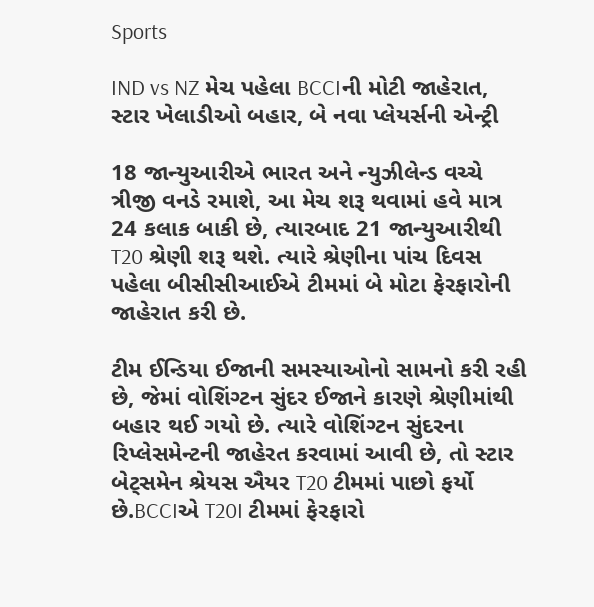Sports

IND vs NZ મેચ પહેલા BCCIની મોટી જાહેરાત, સ્ટાર ખેલાડીઓ બહાર, બે નવા પ્લેયર્સની એન્ટ્રી

18 જાન્યુઆરીએ ભારત અને ન્યુઝીલેન્ડ વચ્ચે ત્રીજી વનડે રમાશે, આ મેચ શરૂ થવામાં હવે માત્ર 24 કલાક બાકી છે, ત્યારબાદ 21 જાન્યુઆરીથી T20 શ્રેણી શરૂ થશે. ત્યારે શ્રેણીના પાંચ દિવસ પહેલા બીસીસીઆઈએ ટીમમાં બે મોટા ફેરફારોની જાહેરાત કરી છે.

ટીમ ઈન્ડિયા ઈજાની સમસ્યાઓનો સામનો કરી રહી છે, જેમાં વોશિંગ્ટન સુંદર ઈજાને કારણે શ્રેણીમાંથી બહાર થઈ ગયો છે. ત્યારે વોશિંગ્ટન સુંદરના રિપ્લેસમેન્ટની જાહેરત કરવામાં આવી છે, તો સ્ટાર બેટ્સમેન શ્રેયસ ઐયર T20 ટીમમાં પાછો ફર્યો છે.BCCIએ T20I ટીમમાં ફેરફારો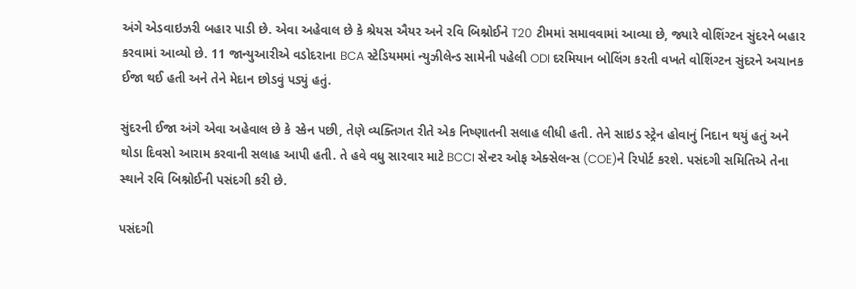અંગે એડવાઇઝરી બહાર પાડી છે. એવા અહેવાલ છે કે શ્રેયસ ઐયર અને રવિ બિશ્નોઈને T20 ટીમમાં સમાવવામાં આવ્યા છે, જ્યારે વોશિંગ્ટન સુંદરને બહાર કરવામાં આવ્યો છે. 11 જાન્યુઆરીએ વડોદરાના BCA સ્ટેડિયમમાં ન્યુઝીલેન્ડ સામેની પહેલી ODI દરમિયાન બોલિંગ કરતી વખતે વોશિંગ્ટન સુંદરને અચાનક ઈજા થઈ હતી અને તેને મેદાન છોડવું પડ્યું હતું.

સુંદરની ઈજા અંગે એવા અહેવાલ છે કે સ્કેન પછી, તેણે વ્યક્તિગત રીતે એક નિષ્ણાતની સલાહ લીધી હતી. તેને સાઇડ સ્ટ્રેન હોવાનું નિદાન થયું હતું અને થોડા દિવસો આરામ કરવાની સલાહ આપી હતી. તે હવે વધુ સારવાર માટે BCCI સેન્ટર ઓફ એક્સેલન્સ (COE)ને રિપોર્ટ કરશે. પસંદગી સમિતિએ તેના સ્થાને રવિ બિશ્નોઈની પસંદગી કરી છે.

પસંદગી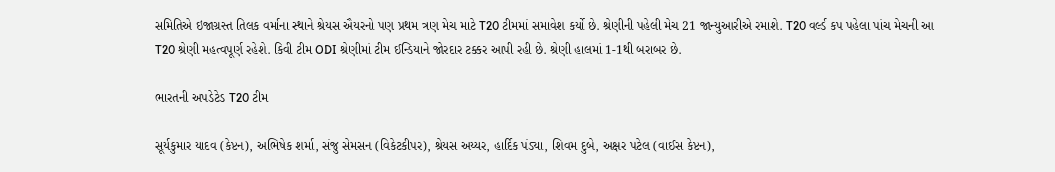સમિતિએ ઇજાગ્રસ્ત તિલક વર્માના સ્થાને શ્રેયસ ઐયરનો પણ પ્રથમ ત્રણ મેચ માટે T20 ટીમમાં સમાવેશ કર્યો છે. શ્રેણીની પહેલી મેચ 21 જાન્યુઆરીએ રમાશે. T20 વર્લ્ડ કપ પહેલા પાંચ મેચની આ T20 શ્રેણી મહત્વપૂર્ણ રહેશે. કિવી ટીમ ODI શ્રેણીમાં ટીમ ઈન્ડિયાને જોરદાર ટક્કર આપી રહી છે. શ્રેણી હાલમાં 1-1થી બરાબર છે.

ભારતની અપડેટેડ T20 ટીમ

સૂર્યકુમાર યાદવ (કેપ્ટન), અભિષેક શર્મા, સંજુ સેમસન (વિકેટકીપર), શ્રેયસ અય્યર, હાર્દિક પંડ્યા, શિવમ દુબે, અક્ષર પટેલ (વાઈસ કેપ્ટન),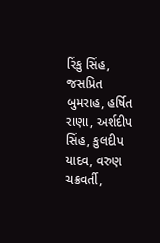રિંકુ સિંહ, જસપ્રિત બુમરાહ, હર્ષિત રાણા, અર્શદીપ સિંહ, કુલદીપ યાદવ, વરુણ ચક્રવર્તી,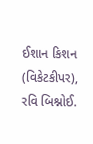ઈશાન કિશન (વિકેટકીપર), રવિ બિશ્નોઈ.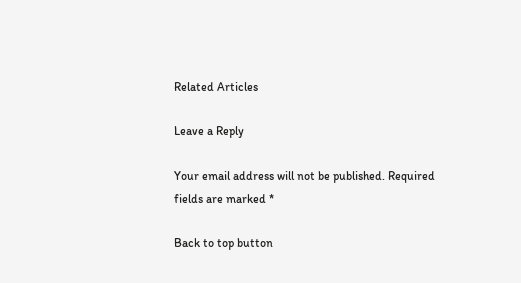Related Articles

Leave a Reply

Your email address will not be published. Required fields are marked *

Back to top button